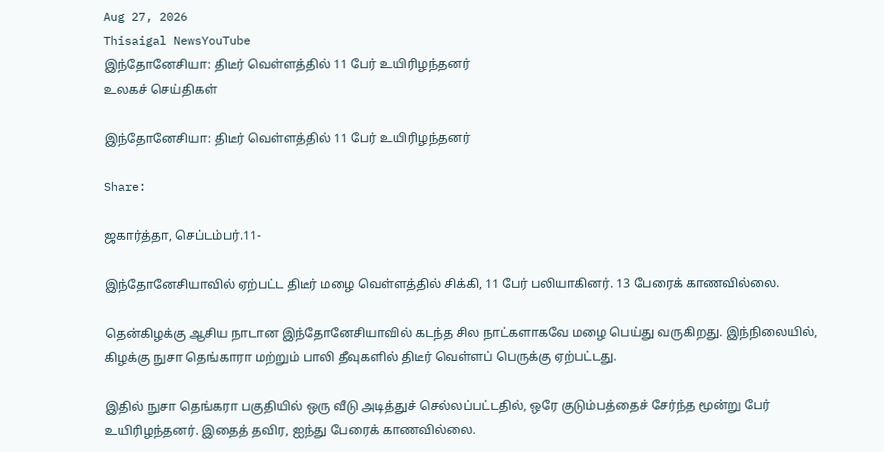Aug 27, 2026
Thisaigal NewsYouTube
இந்தோனேசியா: திடீர் வெள்ளத்தில் 11 பேர் உயிரிழந்தனர்
உலகச் செய்திகள்

இந்தோனேசியா: திடீர் வெள்ளத்தில் 11 பேர் உயிரிழந்தனர்

Share:

ஜகார்த்தா, செப்டம்பர்.11-

இந்தோனேசியாவில் ஏற்பட்ட திடீர் மழை வெள்ளத்தில் சிக்கி, 11 பேர் பலியாகினர். 13 பேரைக் காணவில்லை.

தென்கிழக்கு ஆசிய நாடான இந்தோனேசியாவில் கடந்த சில நாட்களாகவே மழை பெய்து வருகிறது. இந்நிலையில், கிழக்கு நுசா தெங்காரா மற்றும் பாலி தீவுகளில் திடீர் வெள்ளப் பெருக்கு ஏற்பட்டது.

இதில் நுசா தெங்கரா பகுதியில் ஒரு வீடு அடித்துச் செல்லப்பட்டதில், ஒரே குடும்பத்தைச் சேர்ந்த மூன்று பேர் உயிரிழந்தனர். இதைத் தவிர, ஐந்து பேரைக் காணவில்லை.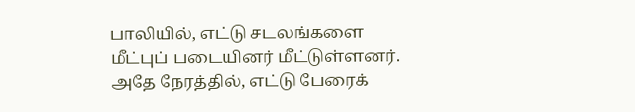பாலியில், எட்டு சடலங்களை மீட்புப் படையினர் மீட்டுள்ளனர். அதே நேரத்தில், எட்டு பேரைக்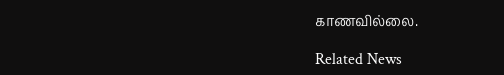காணவில்லை.

Related News